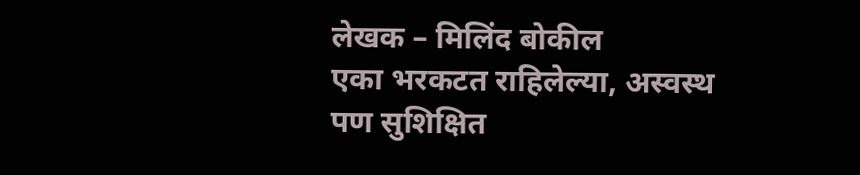लेखक – मिलिंद बोकील
एका भरकटत राहिलेल्या, अस्वस्थ पण सुशिक्षित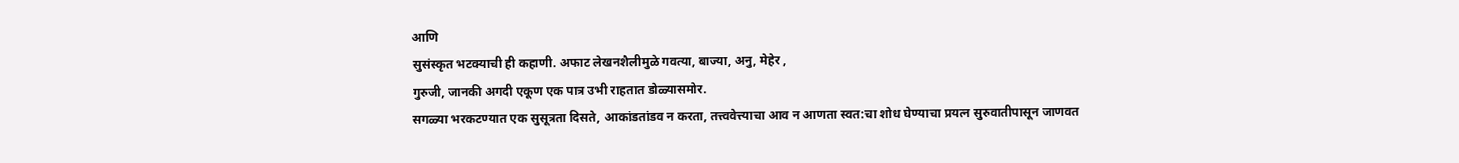आणि
सुसंस्कृत भटक्याची ही कहाणी. अफाट लेखनशैलीमुळे गवत्या, बाज्या, अनु, मेहेर ,
गुरुजी, जानकी अगदी एकूण एक पात्र उभी राहतात डोळ्यासमोर.
सगळ्या भरकटण्यात एक सुसूत्रता दिसते, आकांडतांडव न करता, तत्त्ववेत्त्याचा आव न आणता स्वत:चा शोध घेण्याचा प्रयत्न सुरुवातीपासून जाणवत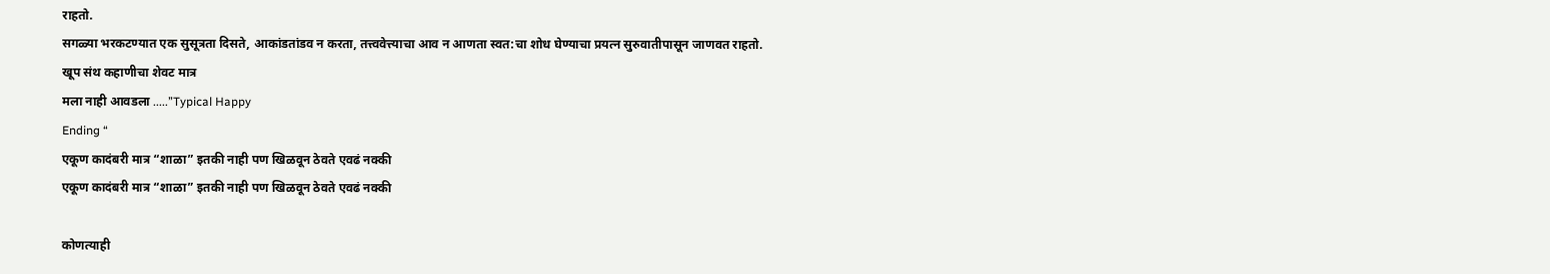राहतो.
सगळ्या भरकटण्यात एक सुसूत्रता दिसते, आकांडतांडव न करता, तत्त्ववेत्त्याचा आव न आणता स्वत:चा शोध घेण्याचा प्रयत्न सुरुवातीपासून जाणवत राहतो.
खूप संथ कहाणीचा शेवट मात्र
मला नाही आवडला .....”Typical Happy
Ending “
एकूण कादंबरी मात्र “शाळा” इतकी नाही पण खिळवून ठेवते एवढं नक्की
एकूण कादंबरी मात्र “शाळा” इतकी नाही पण खिळवून ठेवते एवढं नक्की

कोणत्याही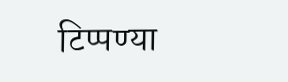टिप्पण्या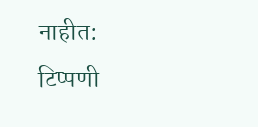नाहीत:
टिप्पणी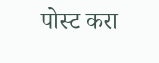पोस्ट करा